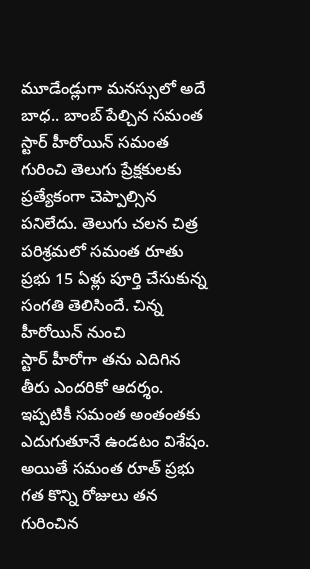మూడేండ్లుగా మనస్సులో అదే బాధ.. బాంబ్ పేల్చిన సమంత
స్టార్ హీరోయిన్ సమంత గురించి తెలుగు ప్రేక్షకులకు ప్రత్యేకంగా చెప్పాల్సిన పనిలేదు. తెలుగు చలన చిత్ర పరిశ్రమలో సమంత రూతు ప్రభు 15 ఏళ్లు పూర్తి చేసుకున్న సంగతి తెలిసిందే. చిన్న హీరోయిన్ నుంచి
స్టార్ హీరోగా తను ఎదిగిన తీరు ఎందరికో ఆదర్శం. ఇప్పటికీ సమంత అంతంతకు ఎదుగుతూనే ఉండటం విశేషం.
అయితే సమంత రూత్ ప్రభు గత కొన్ని రోజులు తన గురించిన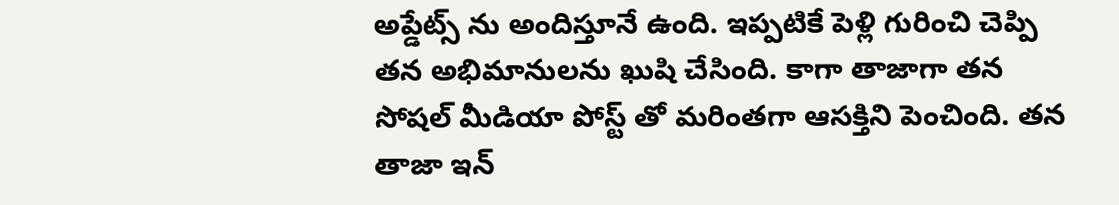అప్డేట్స్ ను అందిస్తూనే ఉంది. ఇప్పటికే పెళ్లి గురించి చెప్పి తన అభిమానులను ఖుషి చేసింది. కాగా తాజాగా తన సోషల్ మీడియా పోస్ట్ తో మరింతగా ఆసక్తిని పెంచింది. తన తాజా ఇన్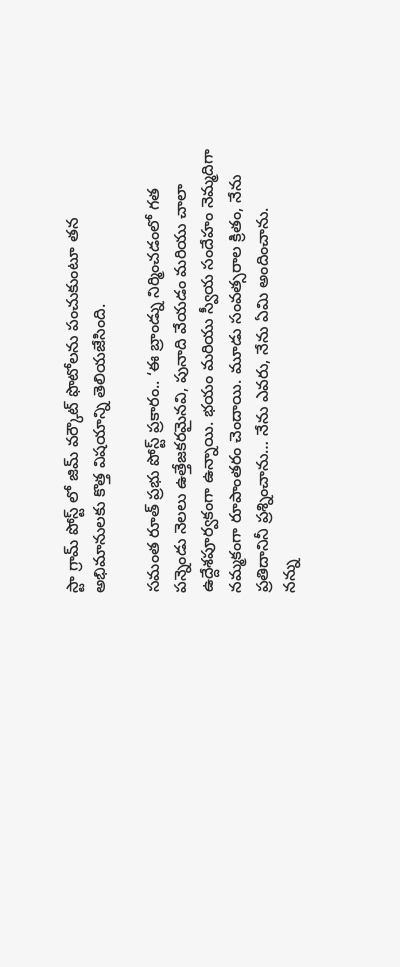స్టా గ్రామ్ పోస్ట్ లో జిమ్ వర్కౌట్ ఫొటోలను పంచుకుంటూ తన అభిమానులకు కొత్త విషయాన్ని తెలియజేసింది.

సమంత రూత్ ప్రభు పోస్ట్ ప్రకారం.. ‘ఈ బ్రాండ్ను నిర్మించడంలో గత పన్నెండు నెలలు ఉత్తేజకరమైనవి, పునాది వేయడం మరియు చాలా ఉద్దేశపూర్వకంగా ఉన్నాయి. భయం మరియు స్వీయ సందేహం నెమ్మదిగా నమ్మకంగా రూపాంతరం చెందాయి. మూడు సంవత్సరాల క్రితం, నేను ప్రతిదానినీ ప్రశ్నించాను… నేను ఎవరు, నేను ఏమి అందించాను.
నన్ను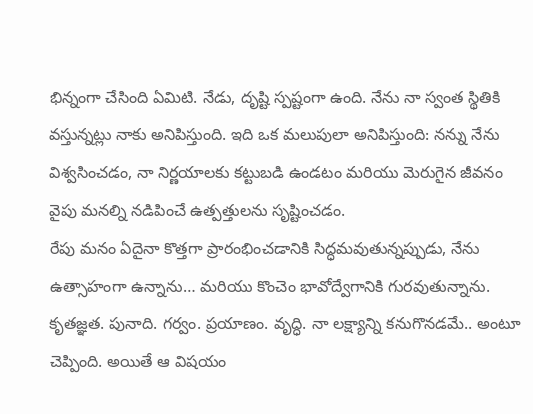భిన్నంగా చేసింది ఏమిటి. నేడు, దృష్టి స్పష్టంగా ఉంది. నేను నా స్వంత స్థితికి వస్తున్నట్లు నాకు అనిపిస్తుంది. ఇది ఒక మలుపులా అనిపిస్తుంది: నన్ను నేను విశ్వసించడం, నా నిర్ణయాలకు కట్టుబడి ఉండటం మరియు మెరుగైన జీవనం వైపు మనల్ని నడిపించే ఉత్పత్తులను సృష్టించడం.
రేపు మనం ఏదైనా కొత్తగా ప్రారంభించడానికి సిద్ధమవుతున్నప్పుడు, నేను ఉత్సాహంగా ఉన్నాను… మరియు కొంచెం భావోద్వేగానికి గురవుతున్నాను.
కృతజ్ఞత. పునాది. గర్వం. ప్రయాణం. వృద్ధి. నా లక్ష్యాన్ని కనుగొనడమే.. అంటూ చెప్పింది. అయితే ఆ విషయం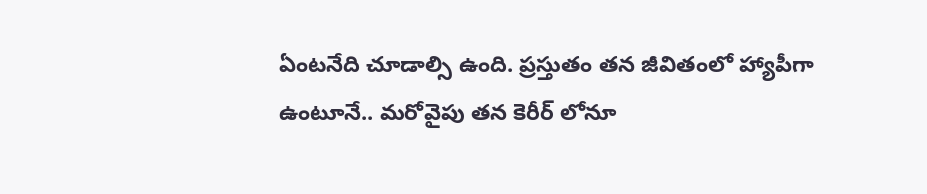ఏంటనేది చూడాల్సి ఉంది. ప్రస్తుతం తన జీవితంలో హ్యాపీగా ఉంటూనే.. మరోవైపు తన కెరీర్ లోనూ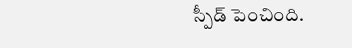స్పీడ్ పెంచింది.